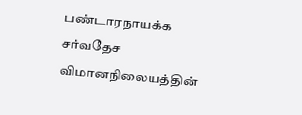பண்டாரநாயக்க சர்வதேச விமானநிலையத்தின்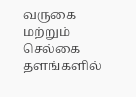வருகை மற்றும் செல்கை தளங்களில்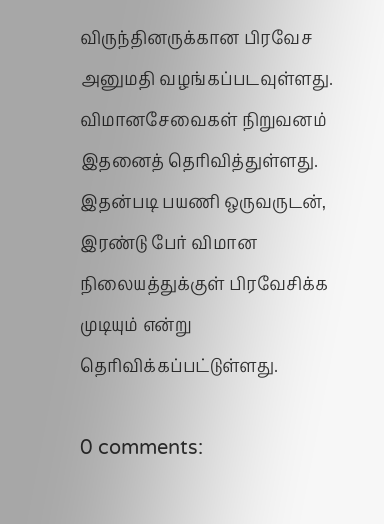விருந்தினருக்கான பிரவேச அனுமதி வழங்கப்படவுள்ளது.
விமானசேவைகள் நிறுவனம் இதனைத் தெரிவித்துள்ளது.
இதன்படி பயணி ஒருவருடன், இரண்டு பேர் விமான நிலையத்துக்குள் பிரவேசிக்க முடியும் என்று தெரிவிக்கப்பட்டுள்ளது.

0 comments: